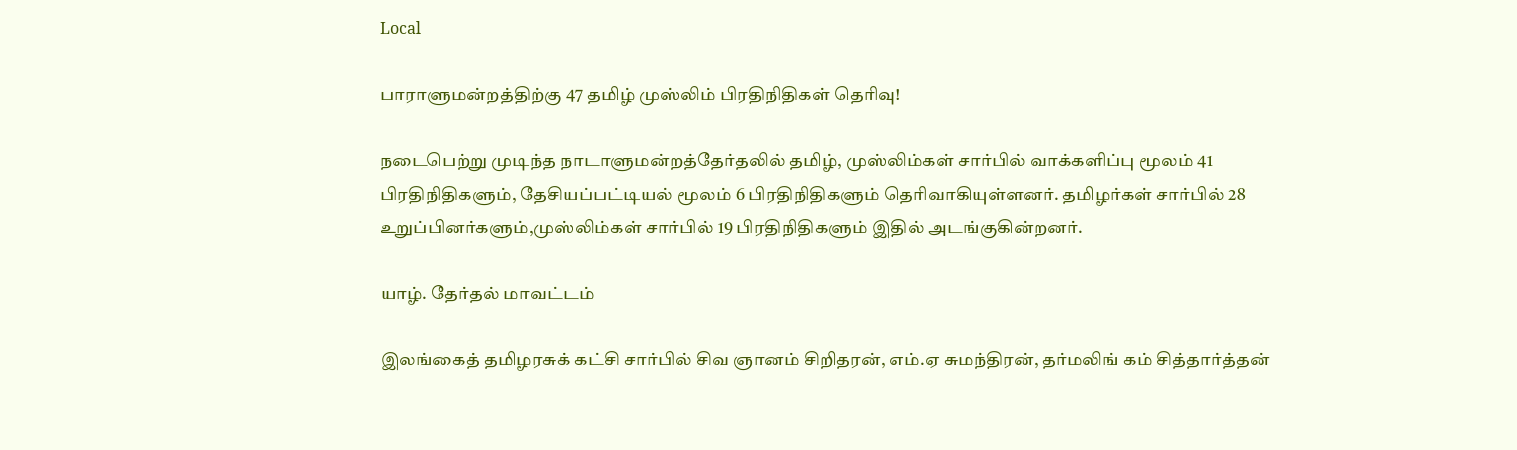Local

பாராளுமன்றத்திற்கு 47 தமிழ் முஸ்லிம் பிரதிநிதிகள் தெரிவு!

நடைபெற்று முடிந்த நாடாளுமன்றத்தேர்தலில் தமிழ், முஸ்லிம்கள் சார்பில் வாக்களிப்பு மூலம் 41 பிரதிநிதிகளும், தேசியப்பட்டியல் மூலம் 6 பிரதிநிதிகளும் தெரிவாகியுள்ளனர். தமிழர்கள் சார்பில் 28 உறுப்பினர்களும்,முஸ்லிம்கள் சார்பில் 19 பிரதிநிதிகளும் இதில் அடங்குகின்றனர்.

யாழ். தேர்தல் மாவட்டம்

இலங்கைத் தமிழரசுக் கட்சி சார்பில் சிவ ஞானம் சிறிதரன், எம்.ஏ சுமந்திரன், தர்மலிங் கம் சித்தார்த்தன்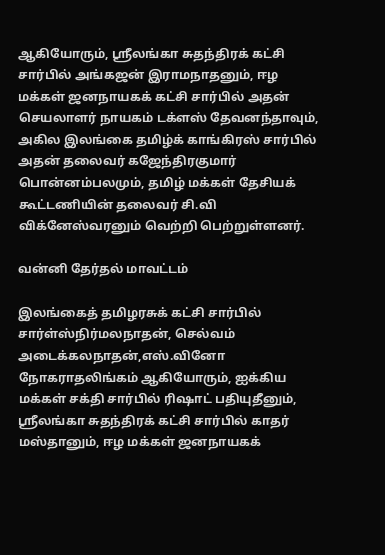ஆகியோரும், ஸ்ரீலங்கா சுதந்திரக் கட்சி சார்பில் அங்கஜன் இராமநாதனும், ஈழ மக்கள் ஜனநாயகக் கட்சி சார்பில் அதன் செயலாளர் நாயகம் டக்ளஸ் தேவனந்தாவும், அகில இலங்கை தமிழ்க் காங்கிரஸ் சார்பில் அதன் தலைவர் கஜேந்திரகுமார் பொன்னம்பலமும், தமிழ் மக்கள் தேசியக் கூட்டணியின் தலைவர் சி.வி விக்னேஸ்வரனும் வெற்றி பெற்றுள்ளனர்.

வன்னி தேர்தல் மாவட்டம்

இலங்கைத் தமிழரசுக் கட்சி சார்பில் சார்ள்ஸ்நிர்மலநாதன், செல்வம் அடைக்கலநாதன்,எஸ்.வினோ நோகராதலிங்கம் ஆகியோரும், ஐக்கிய மக்கள் சக்தி சார்பில் ரிஷாட் பதியுதீனும், ஸ்ரீலங்கா சுதந்திரக் கட்சி சார்பில் காதர் மஸ்தானும், ஈழ மக்கள் ஜனநாயகக்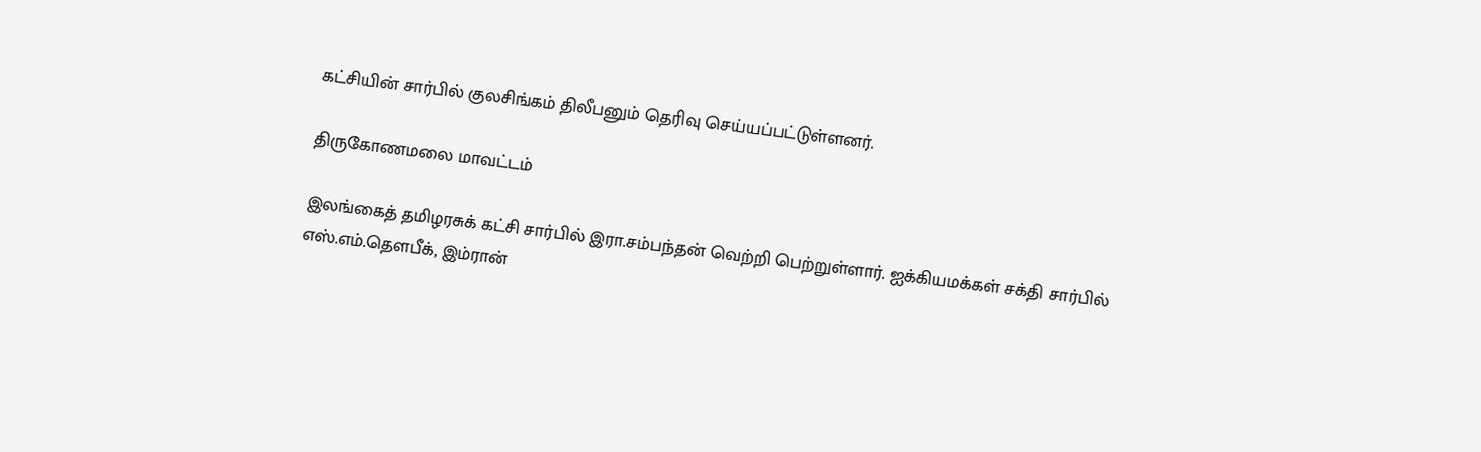கட்சியின் சார்பில் குலசிங்கம் திலீபனும் தெரிவு செய்யப்பட்டுள்ளனர்.

திருகோணமலை மாவட்டம்

இலங்கைத் தமிழரசுக் கட்சி சார்பில் இரா.சம்பந்தன் வெற்றி பெற்றுள்ளார். ஐக்கியமக்கள் சக்தி சார்பில் எஸ்.எம்.தெளபீக், இம்ரான்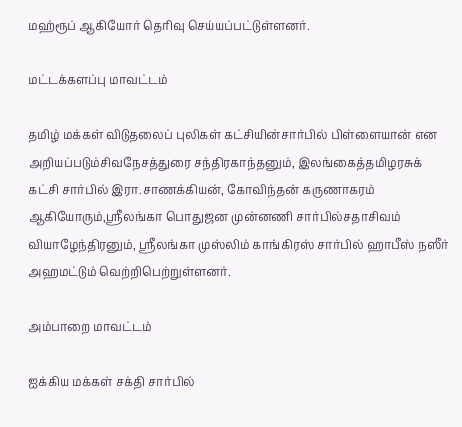மஹ்ரூப் ஆகியோர் தெரிவு செய்யப்பட்டுள்ளனர்.

மட்டக்களப்பு மாவட்டம்

தமிழ் மக்கள் விடுதலைப் புலிகள் கட்சியின்சார்பில் பிள்ளையான் என அறியப்படும்சிவநேசத்துரை சந்திரகாந்தனும், இலங்கைத்தமிழரசுக் கட்சி சார்பில் இரா.சாணக்கியன், கோவிந்தன் கருணாகரம் ஆகியோரும்,ஸ்ரீலங்கா பொதுஜன முன்னணி சார்பில்சதாசிவம் வியாழேந்திரனும், ஸ்ரீலங்கா முஸ்லிம் காங்கிரஸ் சார்பில் ஹாபீஸ் நஸீர் அஹமட்டும் வெற்றிபெற்றுள்ளனர்.

அம்பாறை மாவட்டம்

ஐக்கிய மக்கள் சக்தி சார்பில்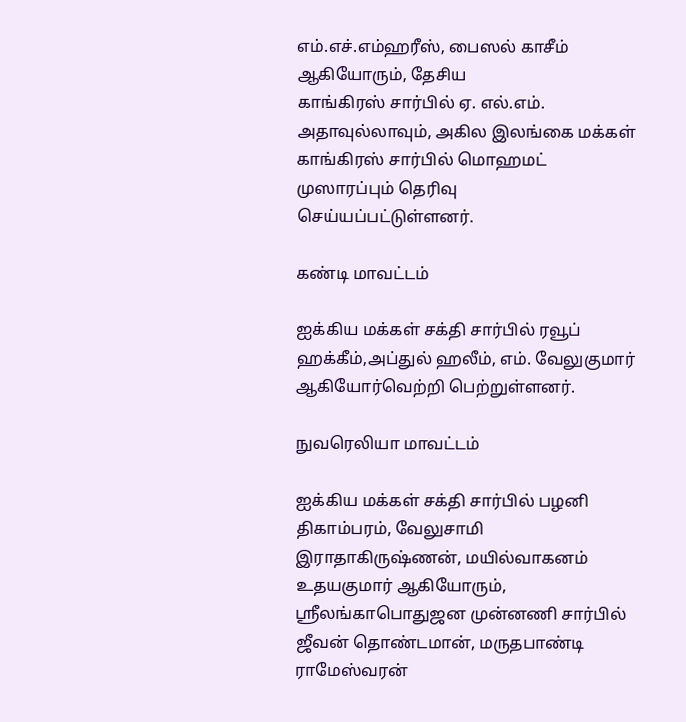எம்.எச்.எம்ஹரீஸ், பைஸல் காசீம் ஆகியோரும், தேசிய
காங்கிரஸ் சார்பில் ஏ. எல்.எம். அதாவுல்லாவும், அகில இலங்கை மக்கள் காங்கிரஸ் சார்பில் மொஹமட் முஸாரப்பும் தெரிவு செய்யப்பட்டுள்ளனர்.

கண்டி மாவட்டம்

ஐக்கிய மக்கள் சக்தி சார்பில் ரவூப் ஹக்கீம்,அப்துல் ஹலீம், எம். வேலுகுமார் ஆகியோர்வெற்றி பெற்றுள்ளனர்.

நுவரெலியா மாவட்டம்

ஐக்கிய மக்கள் சக்தி சார்பில் பழனி திகாம்பரம், வேலுசாமி இராதாகிருஷ்ணன், மயில்வாகனம் உதயகுமார் ஆகியோரும், ஸ்ரீலங்காபொதுஜன முன்னணி சார்பில் ஜீவன் தொண்டமான், மருதபாண்டி ராமேஸ்வரன்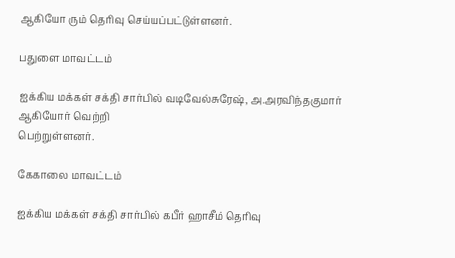ஆகியோ ரும் தெரிவு செய்யப்பட்டுள்ளனர்.

பதுளை மாவட்டம்

ஐக்கிய மக்கள் சக்தி சார்பில் வடிவேல்சுரேஷ், அ.அரவிந்தகுமார் ஆகியோர் வெற்றி
பெற்றுள்ளனர்.

கேகாலை மாவட்டம்

ஐக்கிய மக்கள் சக்தி சார்பில் கபீர் ஹாசீம் தெரிவு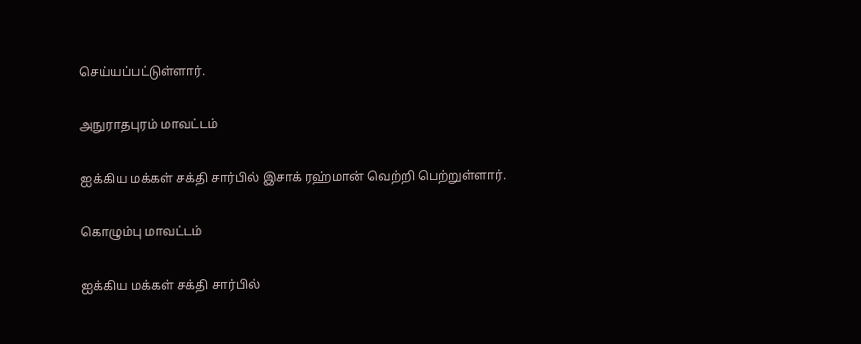செய்யப்பட்டுள்ளார்.

அநுராதபுரம் மாவட்டம்

ஐக்கிய மக்கள் சக்தி சார்பில் இசாக் ரஹ்மான் வெற்றி பெற்றுள்ளார்.

கொழும்பு மாவட்டம்

ஐக்கிய மக்கள் சக்தி சார்பில்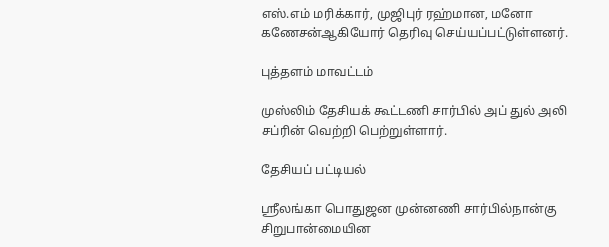எஸ்.எம் மரிக்கார், முஜிபுர் ரஹ்மான, மனோ கணேசன்ஆகியோர் தெரிவு செய்யப்பட்டுள்ளனர்.

புத்தளம் மாவட்டம்

முஸ்லிம் தேசியக் கூட்டணி சார்பில் அப் துல் அலி சப்ரின் வெற்றி பெற்றுள்ளார்.

தேசியப் பட்டியல்

ஸ்ரீலங்கா பொதுஜன முன்னணி சார்பில்நான்கு சிறுபான்மையின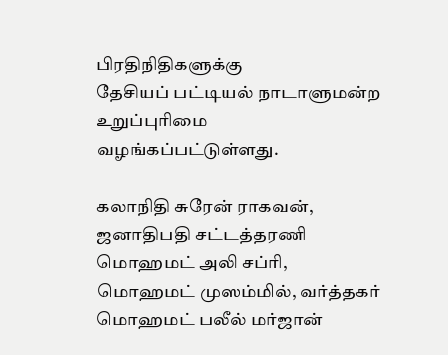பிரதிநிதிகளுக்கு
தேசியப் பட்டியல் நாடாளுமன்ற உறுப்புரிமை வழங்கப்பட்டுள்ளது.

கலாநிதி சுரேன் ராகவன், ஜனாதிபதி சட்டத்தரணி மொஹமட் அலி சப்ரி, மொஹமட் முஸம்மில், வர்த்தகர் மொஹமட் பலீல் மர்ஜான்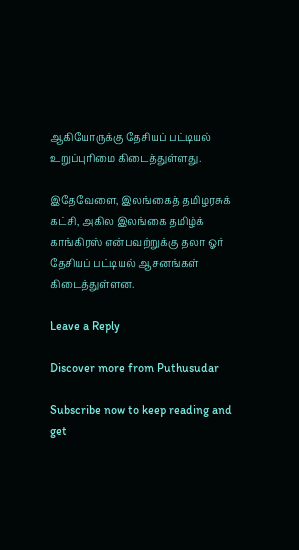ஆகியோருக்கு தேசியப் பட்டியல் உறுப்புரிமை கிடைத்துள்ளது.

இதேவேளை, இலங்கைத் தமிழரசுக் கட்சி, அகில இலங்கை தமிழ்க் காங்கிரஸ் என்பவற்றுக்கு தலா ஓர் தேசியப் பட்டியல் ஆசனங்கள் கிடைத்துள்ளன.

Leave a Reply

Discover more from Puthusudar

Subscribe now to keep reading and get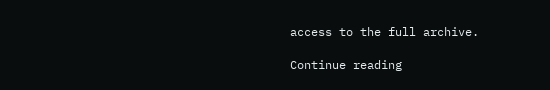access to the full archive.

Continue reading